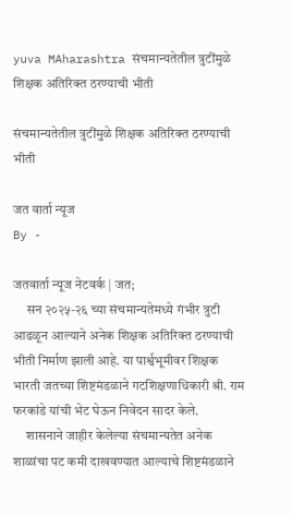yuva MAharashtra संचमान्यतेतील त्रुटींमुळे शिक्षक अतिरिक्त ठरण्याची भीती

संचमान्यतेतील त्रुटींमुळे शिक्षक अतिरिक्त ठरण्याची भीती

जत वार्ता न्यूज
By -

जतवार्ता न्यूज नेटवर्क | जत;
     सन २०२५-२६ च्या संचमान्यतेमध्ये गंभीर त्रुटी आढळून आल्याने अनेक शिक्षक अतिरिक्त ठरण्याची भीती निर्माण झाली आहे. या पार्श्वभूमीवर शिक्षक भारती जतच्या शिष्टमंडळाने गटशिक्षणाधिकारी श्री. राम फरकांडे यांची भेट घेऊन निवेदन सादर केले.
     शासनाने जाहीर केलेल्या संचमान्यतेत अनेक शाळांचा पट कमी दाखवण्यात आल्याचे शिष्टमंडळाने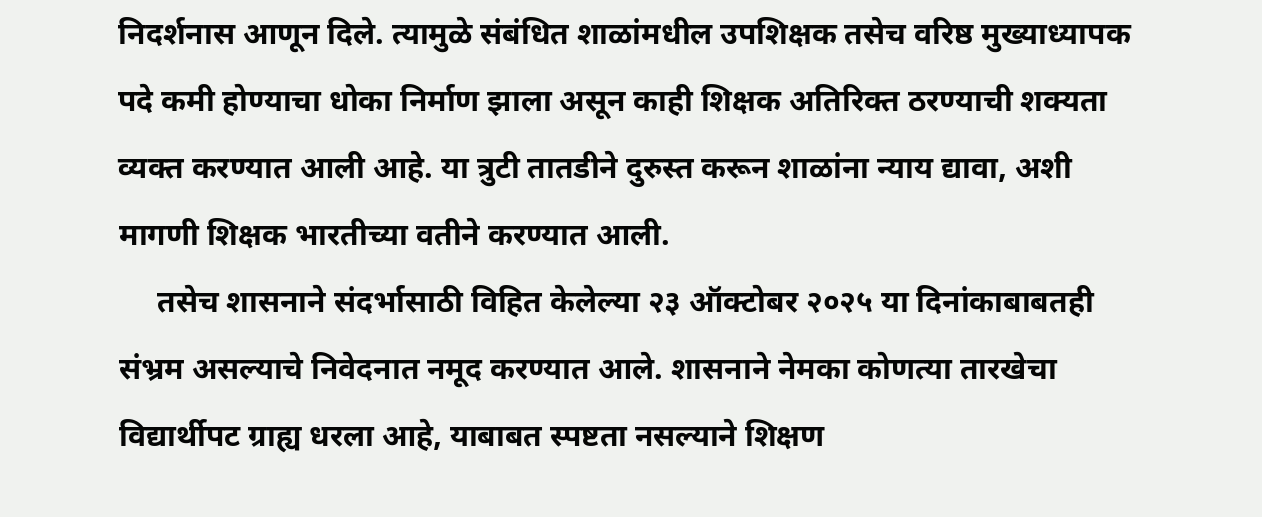निदर्शनास आणून दिले. त्यामुळे संबंधित शाळांमधील उपशिक्षक तसेच वरिष्ठ मुख्याध्यापक पदे कमी होण्याचा धोका निर्माण झाला असून काही शिक्षक अतिरिक्त ठरण्याची शक्यता व्यक्त करण्यात आली आहे. या त्रुटी तातडीने दुरुस्त करून शाळांना न्याय द्यावा, अशी मागणी शिक्षक भारतीच्या वतीने करण्यात आली.
     तसेच शासनाने संदर्भासाठी विहित केलेल्या २३ ऑक्टोबर २०२५ या दिनांकाबाबतही संभ्रम असल्याचे निवेदनात नमूद करण्यात आले. शासनाने नेमका कोणत्या तारखेचा विद्यार्थीपट ग्राह्य धरला आहे, याबाबत स्पष्टता नसल्याने शिक्षण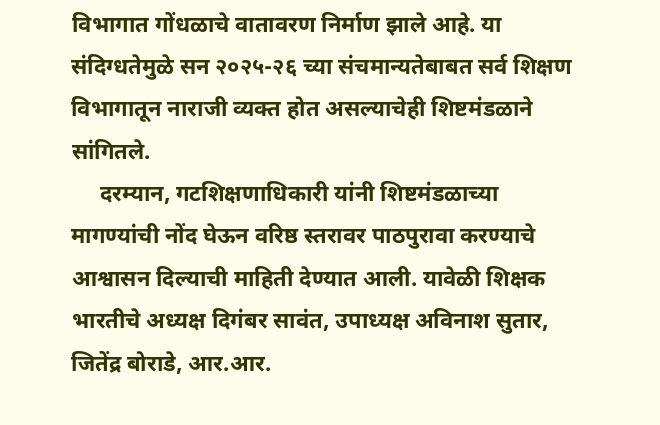विभागात गोंधळाचे वातावरण निर्माण झाले आहे. या संदिग्धतेमुळे सन २०२५-२६ च्या संचमान्यतेबाबत सर्व शिक्षण विभागातून नाराजी व्यक्त होत असल्याचेही शिष्टमंडळाने सांगितले.
     दरम्यान, गटशिक्षणाधिकारी यांनी शिष्टमंडळाच्या मागण्यांची नोंद घेऊन वरिष्ठ स्तरावर पाठपुरावा करण्याचे आश्वासन दिल्याची माहिती देण्यात आली. यावेळी शिक्षक भारतीचे अध्यक्ष दिगंबर सावंत, उपाध्यक्ष अविनाश सुतार, जितेंद्र बोराडे, आर.आर.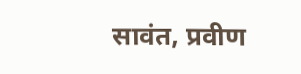सावंत, प्रवीण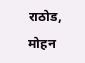राठोड, मोहन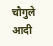चौगुले आदी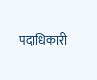पदाधिकारी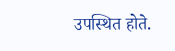उपस्थित होते.